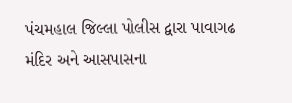પંચમહાલ જિલ્લા પોલીસ દ્વારા પાવાગઢ મંદિર અને આસપાસના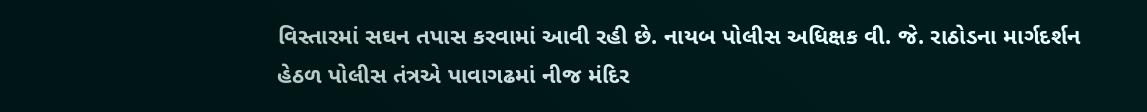વિસ્તારમાં સઘન તપાસ કરવામાં આવી રહી છે. નાયબ પોલીસ અધિક્ષક વી. જે. રાઠોડના માર્ગદર્શન હેઠળ પોલીસ તંત્રએ પાવાગઢમાં નીજ મંદિર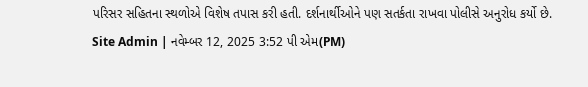પરિસર સહિતના સ્થળોએ વિશેષ તપાસ કરી હતી. દર્શનાર્થીઓને પણ સતર્કતા રાખવા પોલીસે અનુરોધ કર્યો છે.
Site Admin | નવેમ્બર 12, 2025 3:52 પી એમ(PM)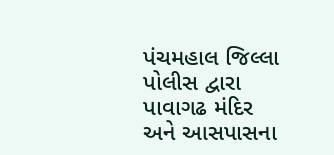પંચમહાલ જિલ્લા પોલીસ દ્વારા પાવાગઢ મંદિર અને આસપાસના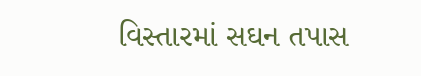વિસ્તારમાં સઘન તપાસ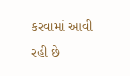કરવામાં આવી રહી છે